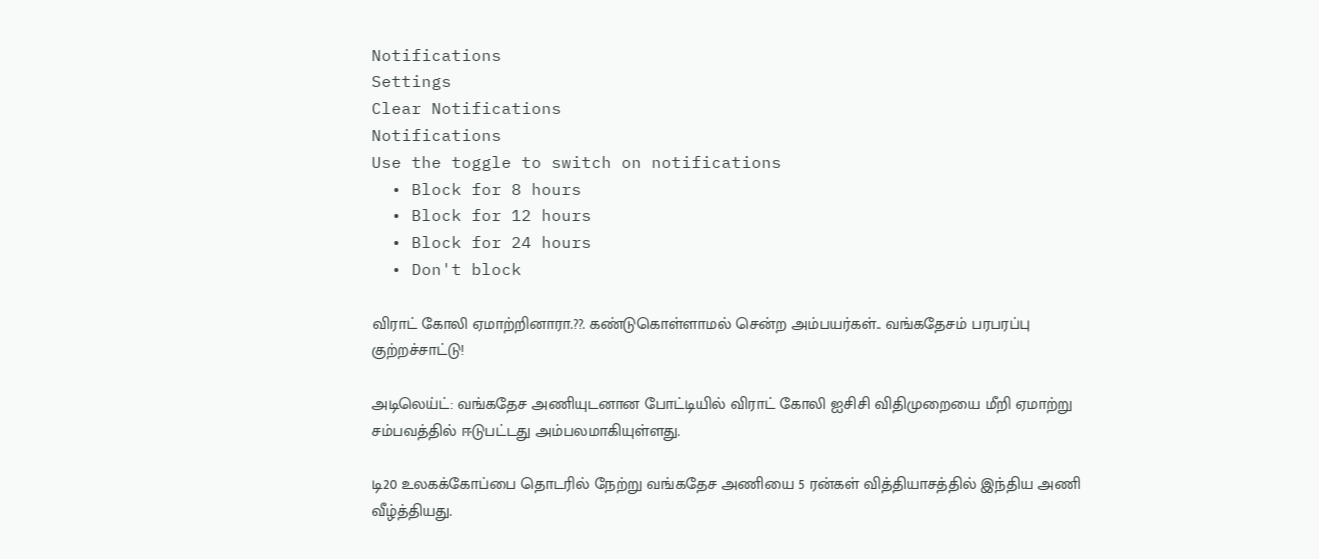Notifications
Settings
Clear Notifications
Notifications
Use the toggle to switch on notifications
  • Block for 8 hours
  • Block for 12 hours
  • Block for 24 hours
  • Don't block

விராட் கோலி ஏமாற்றினாரா.??. கண்டுகொள்ளாமல் சென்ற அம்பயர்கள்.. வங்கதேசம் பரபரப்பு குற்றச்சாட்டு!

அடிலெய்ட்: வங்கதேச அணியுடனான போட்டியில் விராட் கோலி ஐசிசி விதிமுறையை மீறி ஏமாற்று சம்பவத்தில் ஈடுபட்டது அம்பலமாகியுள்ளது.

டி20 உலகக்கோப்பை தொடரில் நேற்று வங்கதேச அணியை 5 ரன்கள் வித்தியாசத்தில் இந்திய அணி வீழ்த்தியது.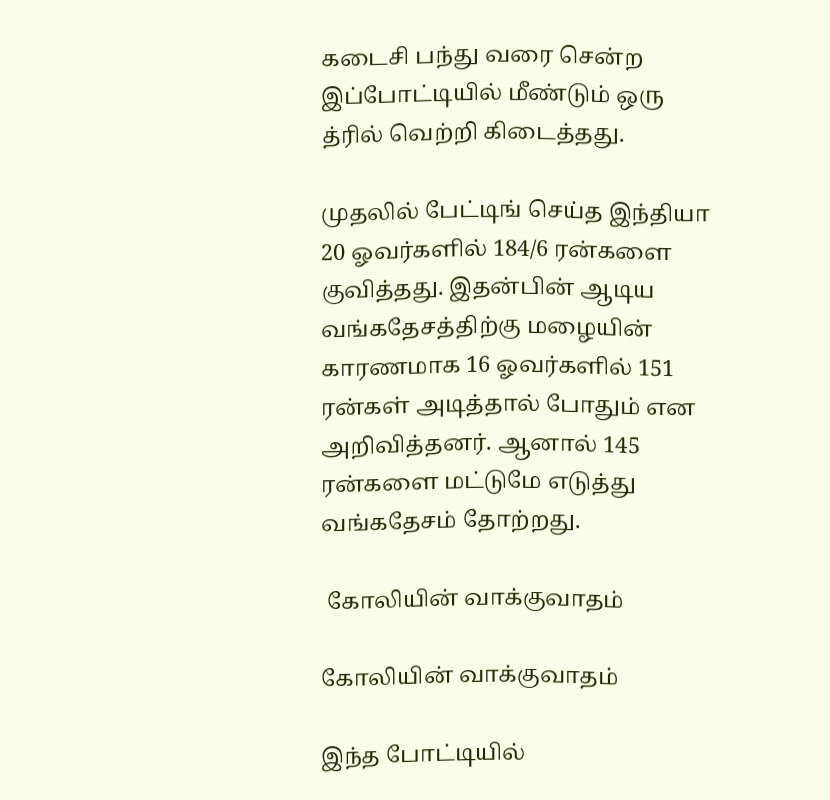கடைசி பந்து வரை சென்ற இப்போட்டியில் மீண்டும் ஒரு த்ரில் வெற்றி கிடைத்தது.

முதலில் பேட்டிங் செய்த இந்தியா 20 ஓவர்களில் 184/6 ரன்களை குவித்தது. இதன்பின் ஆடிய வங்கதேசத்திற்கு மழையின் காரணமாக 16 ஓவர்களில் 151 ரன்கள் அடித்தால் போதும் என அறிவித்தனர். ஆனால் 145 ரன்களை மட்டுமே எடுத்து வங்கதேசம் தோற்றது.

 கோலியின் வாக்குவாதம்

கோலியின் வாக்குவாதம்

இந்த போட்டியில்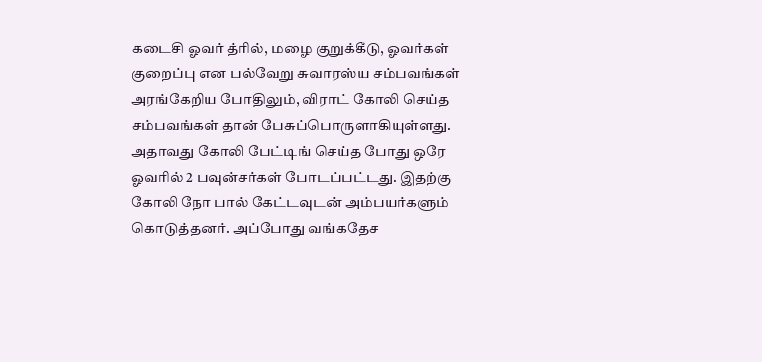கடைசி ஓவர் த்ரில், மழை குறுக்கீடு, ஓவர்கள் குறைப்பு என பல்வேறு சுவாரஸ்ய சம்பவங்கள் அரங்கேறிய போதிலும், விராட் கோலி செய்த சம்பவங்கள் தான் பேசுப்பொருளாகியுள்ளது. அதாவது கோலி பேட்டிங் செய்த போது ஒரே ஓவரில் 2 பவுன்சர்கள் போடப்பட்டது. இதற்கு கோலி நோ பால் கேட்டவுடன் அம்பயர்களும் கொடுத்தனர். அப்போது வங்கதேச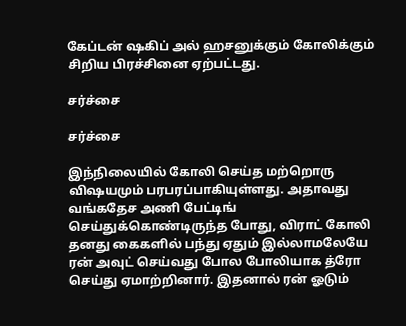கேப்டன் ஷகிப் அல் ஹசனுக்கும் கோலிக்கும் சிறிய பிரச்சினை ஏற்பட்டது.

சர்ச்சை

சர்ச்சை

இந்நிலையில் கோலி செய்த மற்றொரு விஷயமும் பரபரப்பாகியுள்ளது. அதாவது வங்கதேச அணி பேட்டிங் செய்துக்கொண்டிருந்த போது, விராட் கோலி தனது கைகளில் பந்து ஏதும் இல்லாமலேயே ரன் அவுட் செய்வது போல போலியாக த்ரோ செய்து ஏமாற்றினார். இதனால் ரன் ஓடும்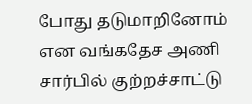போது தடுமாறினோம் என வங்கதேச அணி சார்பில் குற்றச்சாட்டு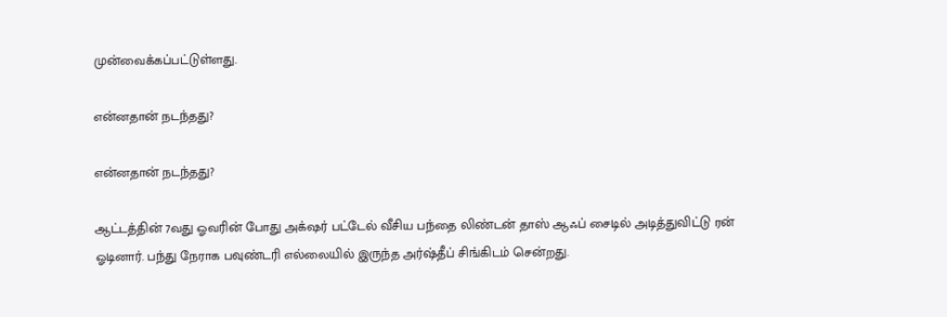முன்வைக்கப்பட்டுள்ளது.

என்னதான் நடந்தது?

என்னதான் நடந்தது?

ஆட்டத்தின் 7வது ஓவரின் போது அக்‌ஷர் பட்டேல் வீசிய பந்தை லிண்டன் தாஸ் ஆஃப் சைடில் அடித்துவிட்டு ரன் ஓடினார். பந்து நேராக பவுண்டரி எல்லையில் இருந்த அர்ஷ்தீப் சிங்கிடம் சென்றது.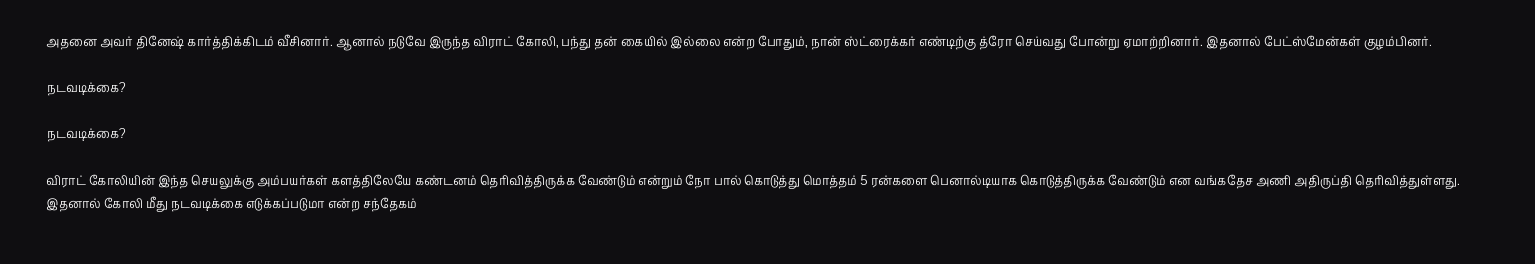அதனை அவர் தினேஷ் கார்த்திக்கிடம் வீசினார். ஆனால் நடுவே இருந்த விராட் கோலி, பந்து தன் கையில் இல்லை என்ற போதும், நான் ஸ்ட்ரைக்கர் எண்டிற்கு த்ரோ செய்வது போன்று ஏமாற்றினார். இதனால் பேட்ஸ்மேன்கள் குழம்பினர்.

நடவடிக்கை?

நடவடிக்கை?

விராட் கோலியின் இந்த செயலுக்கு அம்பயர்கள் களத்திலேயே கண்டனம் தெரிவித்திருக்க வேண்டும் என்றும் நோ பால் கொடுத்து மொத்தம் 5 ரன்களை பெனால்டியாக கொடுத்திருக்க வேண்டும் என வங்கதேச அணி அதிருப்தி தெரிவித்துள்ளது. இதனால் கோலி மீது நடவடிக்கை எடுக்கப்படுமா என்ற சந்தேகம்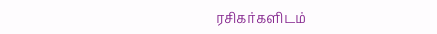ரசிகர்களிடம்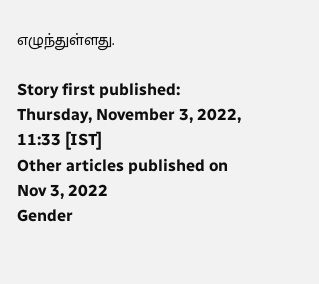எழுந்துள்ளது.

Story first published: Thursday, November 3, 2022, 11:33 [IST]
Other articles published on Nov 3, 2022
Gender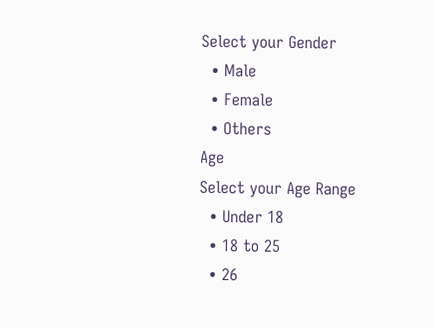Select your Gender
  • Male
  • Female
  • Others
Age
Select your Age Range
  • Under 18
  • 18 to 25
  • 26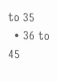to 35
  • 36 to 45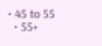• 45 to 55
  • 55+